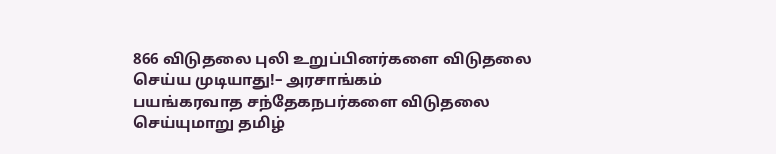866 விடுதலை புலி உறுப்பினர்களை விடுதலை செய்ய முடியாது!– அரசாங்கம்
பயங்கரவாத சந்தேகநபர்களை விடுதலை செய்யுமாறு தமிழ்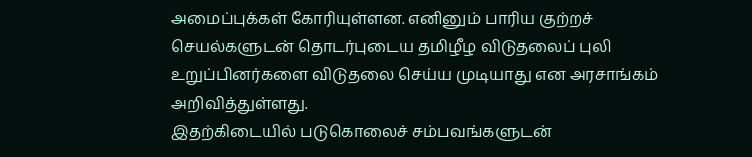அமைப்புக்கள் கோரியுள்ளன. எனினும் பாரிய குற்றச் செயல்களுடன் தொடர்புடைய தமிழீழ விடுதலைப் புலி உறுப்பினர்களை விடுதலை செய்ய முடியாது என அரசாங்கம் அறிவித்துள்ளது.
இதற்கிடையில் படுகொலைச் சம்பவங்களுடன்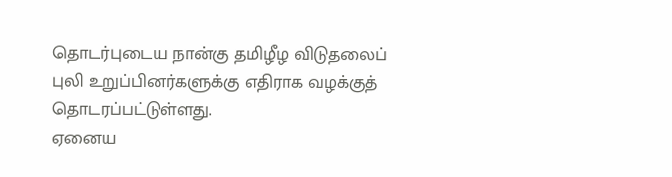தொடர்புடைய நான்கு தமிழீழ விடுதலைப் புலி உறுப்பினர்களுக்கு எதிராக வழக்குத் தொடரப்பட்டுள்ளது.
ஏனைய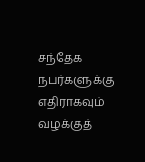சந்தேக நபர்களுக்கு எதிராகவும் வழக்குத்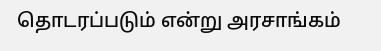தொடரப்படும் என்று அரசாங்கம்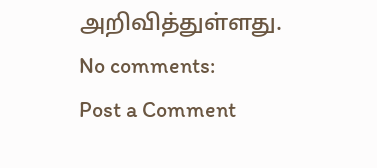அறிவித்துள்ளது.
No comments:
Post a Comment